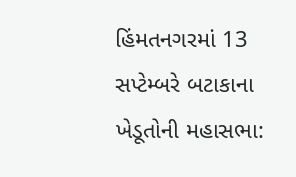હિંમતનગરમાં 13 સપ્ટેમ્બરે બટાકાના ખેડૂતોની મહાસભા: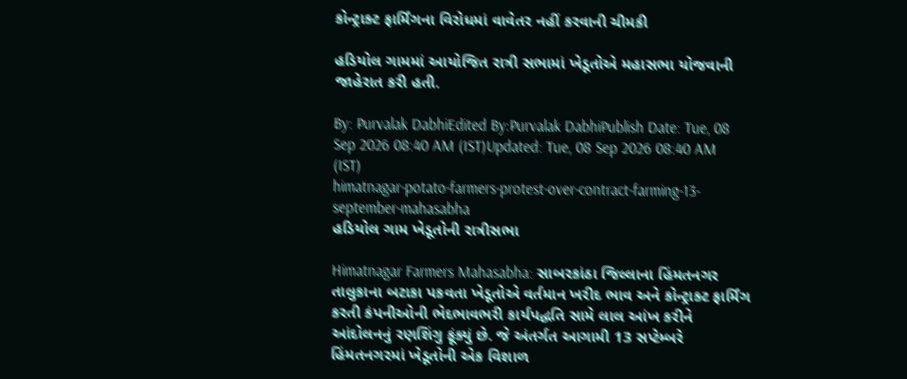કોન્ટ્રાક્ટ ફાર્મિંગના વિરોધમાં વાવેતર નહીં કરવાની ચીમકી

હડિયોલ ગામમાં આયોજિત રાત્રી સભામાં ખેડૂતોએ મહાસભા યોજવાની જાહેરાત કરી હતી.

By: Purvalak DabhiEdited By:Purvalak DabhiPublish Date: Tue, 08 Sep 2026 08:40 AM (IST)Updated: Tue, 08 Sep 2026 08:40 AM (IST)
himatnagar-potato-farmers-protest-over-contract-farming-13-september-mahasabha
હડિયોલ ગામ ખેડૂતોની રાત્રીસભા

Himatnagar Farmers Mahasabha: સાબરકાંઠા જિલ્લાના હિંમતનગર તાલુકાના બટાકા પકવતા ખેડૂતોએ વર્તમાન ખરીદ ભાવ અને કોન્ટ્રાક્ટ ફાર્મિંગ કરતી કંપનીઓની ભેદભાવભરી કાર્યપદ્ધતિ સામે લાલ આંખ કરીને આંદોલનનું રણશિંગુ ફૂંક્યું છે. જે અંતર્ગત આગામી 13 સપ્ટેમ્બરે હિંમતનગરમાં ખેડૂતોની એક વિશાળ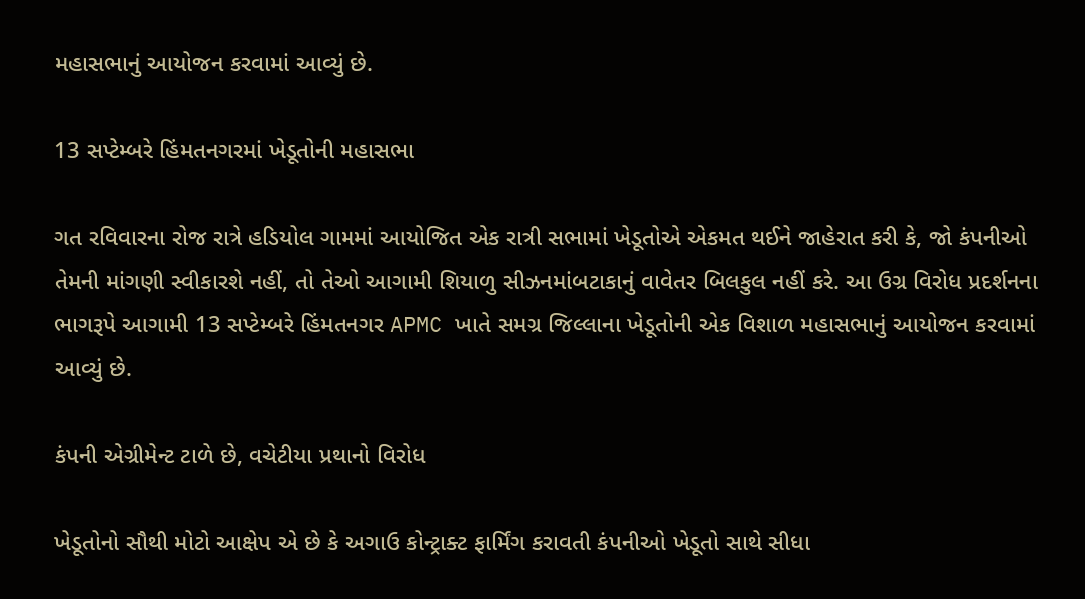મહાસભાનું આયોજન કરવામાં આવ્યું છે.

13 સપ્ટેમ્બરે હિંમતનગરમાં ખેડૂતોની મહાસભા

ગત રવિવારના રોજ રાત્રે હડિયોલ ગામમાં આયોજિત એક રાત્રી સભામાં ખેડૂતોએ એકમત થઈને જાહેરાત કરી કે, જો કંપનીઓ તેમની માંગણી સ્વીકારશે નહીં, તો તેઓ આગામી શિયાળુ સીઝનમાંબટાકાનું વાવેતર બિલકુલ નહીં કરે. આ ઉગ્ર વિરોધ પ્રદર્શનના ભાગરૂપે આગામી 13 સપ્ટેમ્બરે હિંમતનગર APMC ખાતે સમગ્ર જિલ્લાના ખેડૂતોની એક વિશાળ મહાસભાનું આયોજન કરવામાં આવ્યું છે.

કંપની એગ્રીમેન્ટ ટાળે છે, વચેટીયા પ્રથાનો વિરોધ

ખેડૂતોનો સૌથી મોટો આક્ષેપ એ છે કે અગાઉ કોન્ટ્રાક્ટ ફાર્મિંગ કરાવતી કંપનીઓ ખેડૂતો સાથે સીધા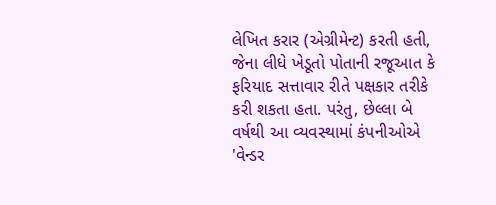લેખિત કરાર (એગ્રીમેન્ટ) કરતી હતી, જેના લીધે ખેડૂતો પોતાની રજૂઆત કે ફરિયાદ સત્તાવાર રીતે પક્ષકાર તરીકે કરી શકતા હતા. પરંતુ, છેલ્લા બે વર્ષથી આ વ્યવસ્થામાં કંપનીઓએ 'વેન્ડર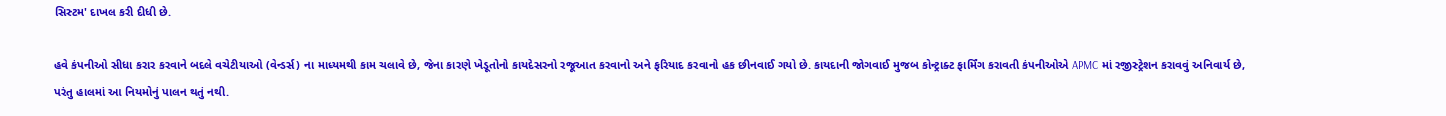સિસ્ટમ' દાખલ કરી દીધી છે.

હવે કંપનીઓ સીધા કરાર કરવાને બદલે વચેટીયાઓ (વેન્ડર્સ) ના માધ્યમથી કામ ચલાવે છે, જેના કારણે ખેડૂતોનો કાયદેસરનો રજૂઆત કરવાનો અને ફરિયાદ કરવાનો હક છીનવાઈ ગયો છે. કાયદાની જોગવાઈ મુજબ કોન્ટ્રાક્ટ ફાર્મિંગ કરાવતી કંપનીઓએ APMC માં રજીસ્ટ્રેશન કરાવવું અનિવાર્ય છે, પરંતુ હાલમાં આ નિયમોનું પાલન થતું નથી.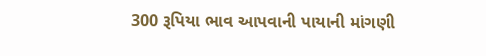300 રૂપિયા ભાવ આપવાની પાયાની માંગણી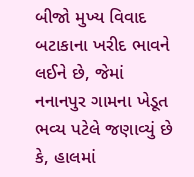બીજો મુખ્ય વિવાદ બટાકાના ખરીદ ભાવને લઈને છે, જેમાં નનાનપુર ગામના ખેડૂત ભવ્ય પટેલે જણાવ્યું છે કે, હાલમાં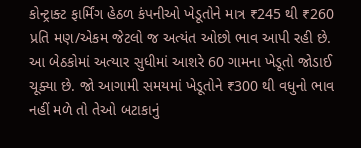કોન્ટ્રાક્ટ ફાર્મિંગ હેઠળ કંપનીઓ ખેડૂતોને માત્ર ₹245 થી ₹260 પ્રતિ મણ/એકમ જેટલો જ અત્યંત ઓછો ભાવ આપી રહી છે. આ બેઠકોમાં અત્યાર સુધીમાં આશરે 60 ગામના ખેડૂતો જોડાઈ ચૂક્યા છે. જો આગામી સમયમાં ખેડૂતોને ₹300 થી વધુનો ભાવ નહીં મળે તો તેઓ બટાકાનું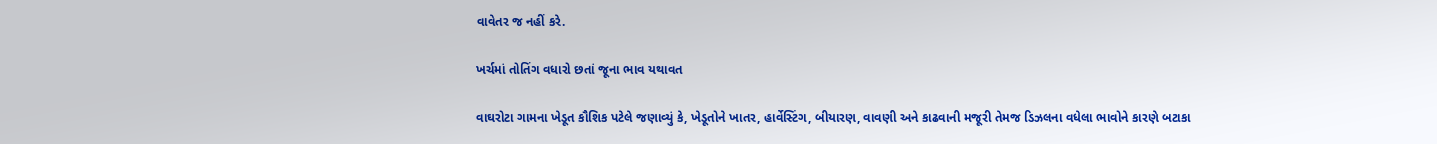વાવેતર જ નહીં કરે.

ખર્ચમાં તોતિંગ વધારો છતાં જૂના ભાવ યથાવત

વાઘરોટા ગામના ખેડૂત કૌશિક પટેલે જણાવ્યું કે, ખેડૂતોને ખાતર, હાર્વેસ્ટિંગ, બીયારણ, વાવણી અને કાઢવાની મજૂરી તેમજ ડિઝલના વધેલા ભાવોને કારણે બટાકા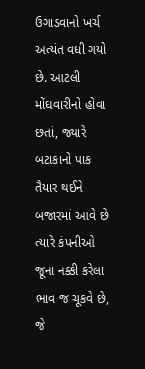ઉગાડવાનો ખર્ચ અત્યંત વધી ગયો છે. આટલી મોંઘવારીનો હોવા છતાં, જ્યારે બટાકાનો પાક તૈયાર થઈને બજારમાં આવે છે ત્યારે કંપનીઓ જૂના નક્કી કરેલા ભાવ જ ચૂકવે છે, જે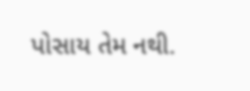પોસાય તેમ નથી.